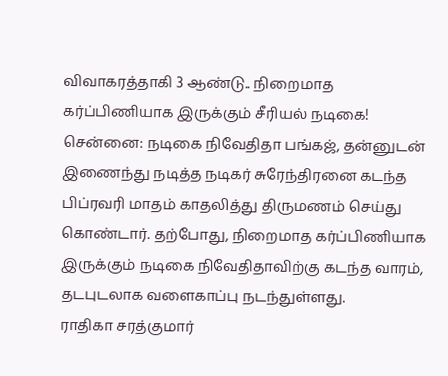விவாகரத்தாகி 3 ஆண்டு.. நிறைமாத கர்ப்பிணியாக இருக்கும் சீரியல் நடிகை!
சென்னை: நடிகை நிவேதிதா பங்கஜ், தன்னுடன் இணைந்து நடித்த நடிகர் சுரேந்திரனை கடந்த பிப்ரவரி மாதம் காதலித்து திருமணம் செய்து கொண்டார். தற்போது, நிறைமாத கர்ப்பிணியாக இருக்கும் நடிகை நிவேதிதாவிற்கு கடந்த வாரம், தடபுடலாக வளைகாப்பு நடந்துள்ளது.
ராதிகா சரத்குமார்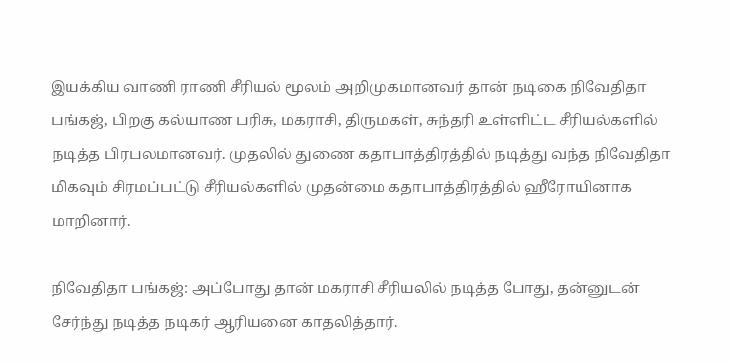இயக்கிய வாணி ராணி சீரியல் மூலம் அறிமுகமானவர் தான் நடிகை நிவேதிதா பங்கஜ், பிறகு கல்யாண பரிசு, மகராசி, திருமகள், சுந்தரி உள்ளிட்ட சீரியல்களில் நடித்த பிரபலமானவர். முதலில் துணை கதாபாத்திரத்தில் நடித்து வந்த நிவேதிதா மிகவும் சிரமப்பட்டு சீரியல்களில் முதன்மை கதாபாத்திரத்தில் ஹீரோயினாக மாறினார்.

நிவேதிதா பங்கஜ்: அப்போது தான் மகராசி சீரியலில் நடித்த போது, தன்னுடன் சேர்ந்து நடித்த நடிகர் ஆரியனை காதலித்தார்.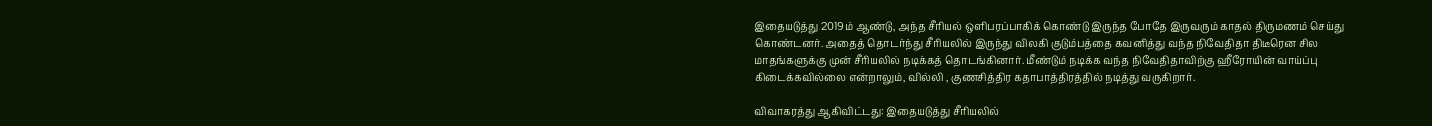இதையடுத்து 2019ம் ஆண்டு, அந்த சீரியல் ஒளிபரப்பாகிக் கொண்டு இருந்த போதே இருவரும் காதல் திருமணம் செய்து கொண்டனர். அதைத் தொடர்ந்து சீரியலில் இருந்து விலகி குடும்பத்தை கவனித்து வந்த நிவேதிதா திடீரென சில மாதங்களுக்கு முன் சீரியலில் நடிக்கத் தொடங்கினார். மீண்டும் நடிக்க வந்த நிவேதிதாவிற்கு ஹீரோயின் வாய்ப்பு கிடைக்கவில்லை என்றாலும், வில்லி , குணசித்திர கதாபாத்திரத்தில் நடித்து வருகிறார்.

விவாகரத்து ஆகிவிட்டது: இதையடுத்து சீரியலில்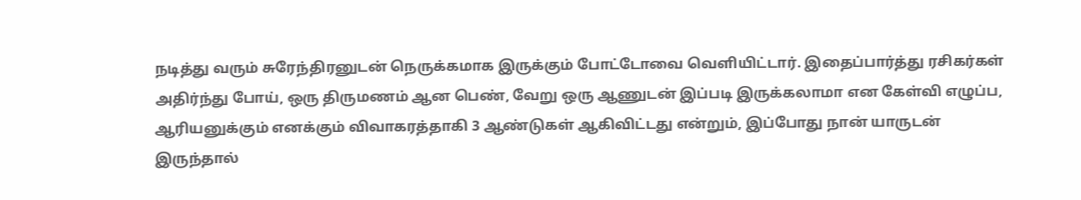நடித்து வரும் சுரேந்திரனுடன் நெருக்கமாக இருக்கும் போட்டோவை வெளியிட்டார். இதைப்பார்த்து ரசிகர்கள் அதிர்ந்து போய், ஒரு திருமணம் ஆன பெண், வேறு ஒரு ஆணுடன் இப்படி இருக்கலாமா என கேள்வி எழுப்ப, ஆரியனுக்கும் எனக்கும் விவாகரத்தாகி 3 ஆண்டுகள் ஆகிவிட்டது என்றும், இப்போது நான் யாருடன் இருந்தால்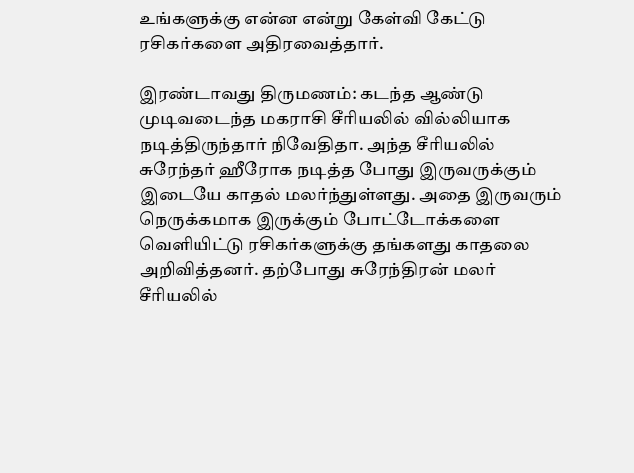உங்களுக்கு என்ன என்று கேள்வி கேட்டு ரசிகர்களை அதிரவைத்தார்.

இரண்டாவது திருமணம்: கடந்த ஆண்டு முடிவடைந்த மகராசி சீரியலில் வில்லியாக நடித்திருந்தார் நிவேதிதா. அந்த சீரியலில் சுரேந்தர் ஹீரோக நடித்த போது இருவருக்கும் இடையே காதல் மலர்ந்துள்ளது. அதை இருவரும் நெருக்கமாக இருக்கும் போட்டோக்களை வெளியிட்டு ரசிகர்களுக்கு தங்களது காதலை அறிவித்தனர். தற்போது சுரேந்திரன் மலர் சீரியலில்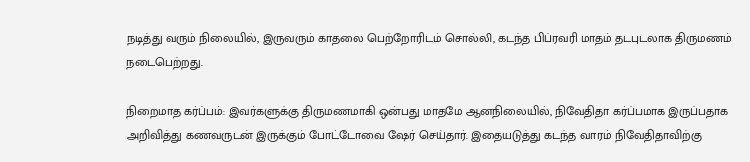நடித்து வரும் நிலையில், இருவரும் காதலை பெற்றோரிடம் சொல்லி, கடந்த பிப்ரவரி மாதம் தடபுடலாக திருமணம் நடைபெற்றது.

நிறைமாத கர்ப்பம்: இவர்களுக்கு திருமணமாகி ஒன்பது மாதமே ஆனநிலையில், நிவேதிதா கர்ப்பமாக இருப்பதாக அறிவித்து கணவருடன் இருக்கும் போட்டோவை ஷேர் செய்தார். இதையடுத்து கடந்த வாரம் நிவேதிதாவிற்கு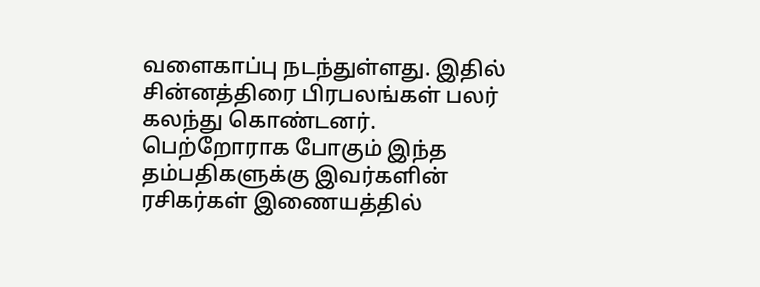வளைகாப்பு நடந்துள்ளது. இதில் சின்னத்திரை பிரபலங்கள் பலர் கலந்து கொண்டனர். பெற்றோராக போகும் இந்த தம்பதிகளுக்கு இவர்களின் ரசிகர்கள் இணையத்தில்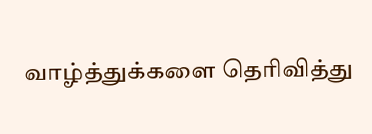வாழ்த்துக்களை தெரிவித்து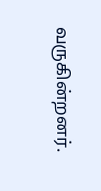வருகின்றனர்.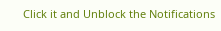Click it and Unblock the Notifications